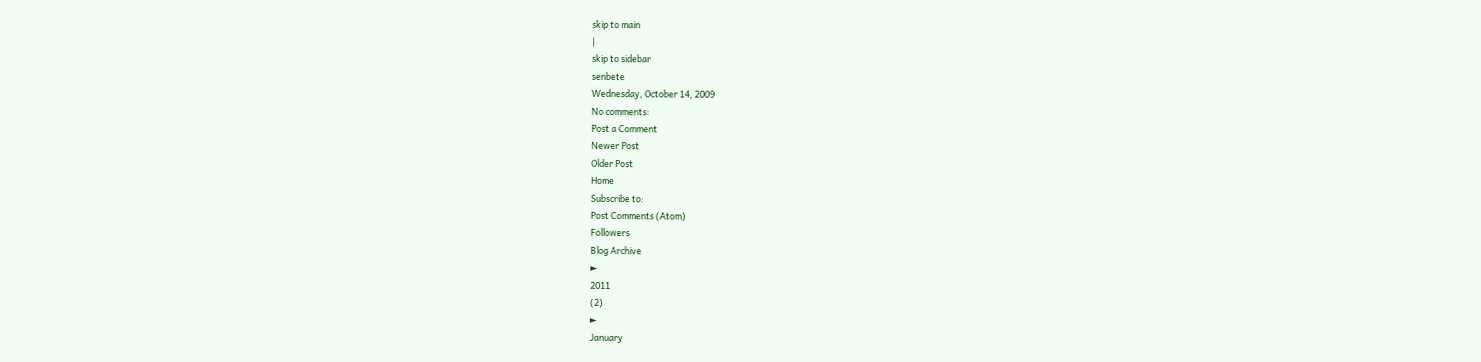skip to main
|
skip to sidebar
senbete
Wednesday, October 14, 2009
No comments:
Post a Comment
Newer Post
Older Post
Home
Subscribe to:
Post Comments (Atom)
Followers
Blog Archive
►
2011
(2)
►
January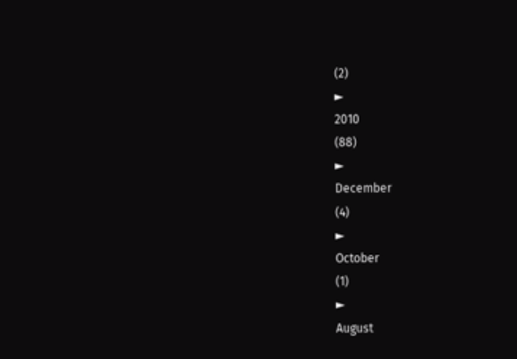(2)
►
2010
(88)
►
December
(4)
►
October
(1)
►
August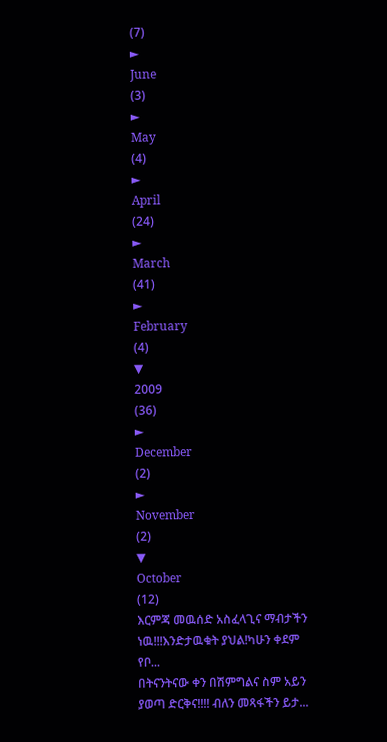(7)
►
June
(3)
►
May
(4)
►
April
(24)
►
March
(41)
►
February
(4)
▼
2009
(36)
►
December
(2)
►
November
(2)
▼
October
(12)
እርምጃ መዉሰድ አስፈላጊና ማብታችን ነዉ!!!እንድታዉቁት ያህል!ካሁን ቀደም የቦ...
በትናንትናው ቀን በሽምግልና ስም አይን ያወጣ ድርቅና!!!! ብለን መጻፋችን ይታ...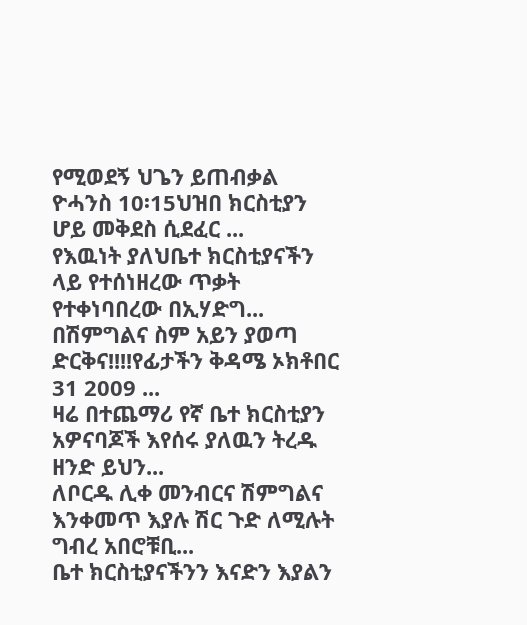የሚወደኝ ህጌን ይጠብቃል ዮሓንስ 10፡15ህዝበ ክርስቲያን ሆይ መቅደስ ሲደፈር ...
የእዉነት ያለህቤተ ክርስቲያናችን ላይ የተሰነዘረው ጥቃት የተቀነባበረው በኢሃድግ...
በሽምግልና ስም አይን ያወጣ ድርቅና!!!!የፊታችን ቅዳሜ ኦክቶበር 31 2009 ...
ዛሬ በተጨማሪ የኛ ቤተ ክርስቲያን አዎናባጆች እየሰሩ ያለዉን ትረዱ ዘንድ ይህን...
ለቦርዱ ሊቀ መንብርና ሽምግልና እንቀመጥ እያሉ ሽር ጉድ ለሚሉት ግብረ አበሮቹቢ...
ቤተ ክርስቲያናችንን እናድን እያልን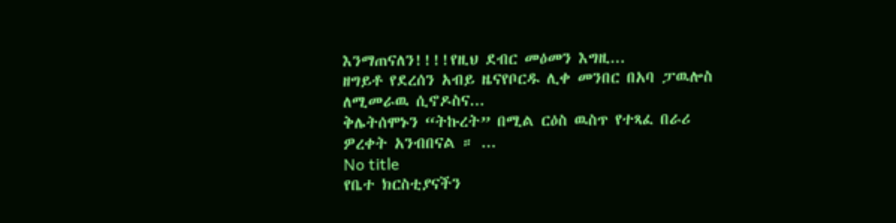እንማጠናለን!!!!የዚህ ደብር መዕመን እግዚ...
ዘግይቶ የደረሰን አብይ ዜናየቦርዱ ሊቀ መንበር በአባ ፓዉሎስ ለሚመራዉ ሲኖዶስና...
ቅሌትሰሞኑን “ትኩረት” በሚል ርዕስ ዉስጥ የተጻፈ በራሪ ዎረቀት አንብበናል ። ...
No title
የቤተ ክርስቲያናችን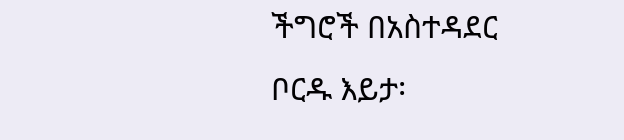ችግሮች በአስተዳደር ቦርዱ እይታ፡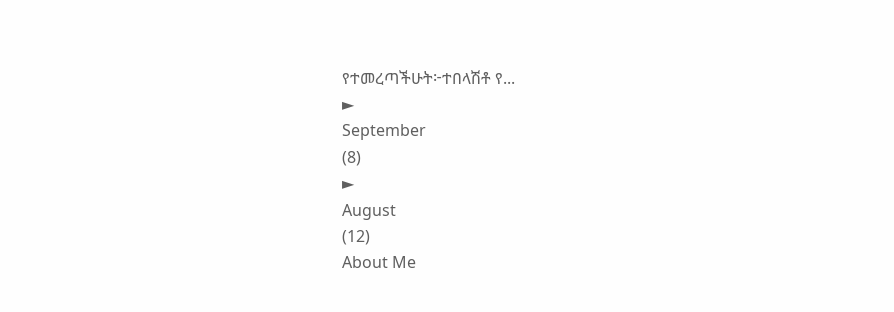የተመረጣችሁት፦ተበላሽቶ የ...
►
September
(8)
►
August
(12)
About Me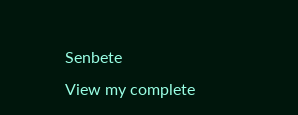Senbete
View my complete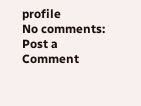profile
No comments:
Post a Comment